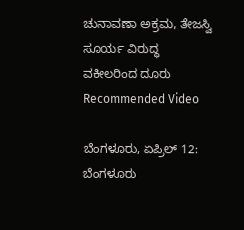ಚುನಾವಣಾ ಅಕ್ರಮ, ತೇಜಸ್ವಿ ಸೂರ್ಯ ವಿರುದ್ಧ ವಕೀಲರಿಂದ ದೂರು
Recommended Video

ಬೆಂಗಳೂರು, ಏಪ್ರಿಲ್ 12: ಬೆಂಗಳೂರು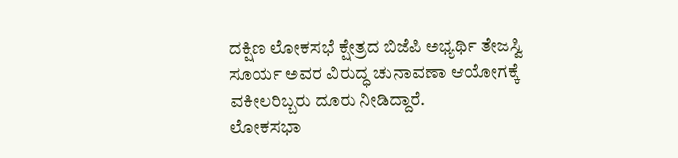ದಕ್ಷಿಣ ಲೋಕಸಭೆ ಕ್ಷೇತ್ರದ ಬಿಜೆಪಿ ಅಭ್ಯರ್ಥಿ ತೇಜಸ್ವಿ ಸೂರ್ಯ ಅವರ ವಿರುದ್ಧ ಚುನಾವಣಾ ಆಯೋಗಕ್ಕೆ ವಕೀಲರಿಬ್ಬರು ದೂರು ನೀಡಿದ್ದಾರೆ.
ಲೋಕಸಭಾ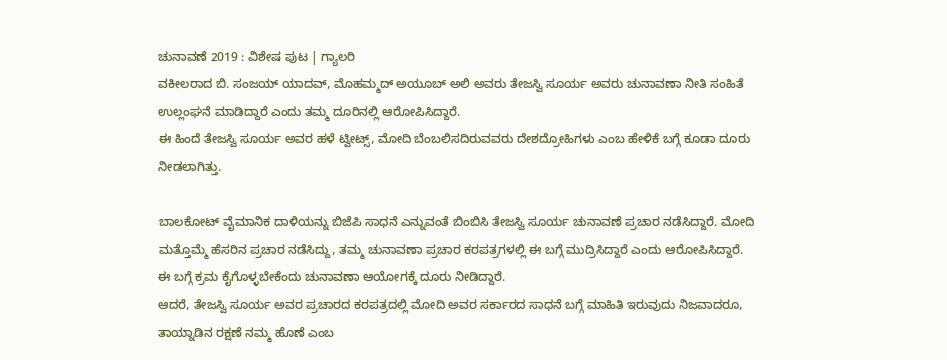ಚುನಾವಣೆ 2019 : ವಿಶೇಷ ಪುಟ | ಗ್ಯಾಲರಿ
ವಕೀಲರಾದ ಬಿ. ಸಂಜಯ್ ಯಾದವ್, ಮೊಹಮ್ಮದ್ ಅಯೂಬ್ ಅಲಿ ಅವರು ತೇಜಸ್ವಿ ಸೂರ್ಯ ಅವರು ಚುನಾವಣಾ ನೀತಿ ಸಂಹಿತೆ ಉಲ್ಲಂಘನೆ ಮಾಡಿದ್ದಾರೆ ಎಂದು ತಮ್ಮ ದೂರಿನಲ್ಲಿ ಆರೋಪಿಸಿದ್ದಾರೆ.
ಈ ಹಿಂದೆ ತೇಜಸ್ವಿ ಸೂರ್ಯ ಅವರ ಹಳೆ ಟ್ವೀಟ್ಸ್, ಮೋದಿ ಬೆಂಬಲಿಸದಿರುವವರು ದೇಶದ್ರೋಹಿಗಳು ಎಂಬ ಹೇಳಿಕೆ ಬಗ್ಗೆ ಕೂಡಾ ದೂರು ನೀಡಲಾಗಿತ್ತು.

ಬಾಲಕೋಟ್ ವೈಮಾನಿಕ ದಾಳಿಯನ್ನು ಬಿಜೆಪಿ ಸಾಧನೆ ಎನ್ನುವಂತೆ ಬಿಂಬಿಸಿ ತೇಜಸ್ವಿ ಸೂರ್ಯ ಚುನಾವಣೆ ಪ್ರಚಾರ ನಡೆಸಿದ್ದಾರೆ. ಮೋದಿ ಮತ್ತೊಮ್ಮೆ ಹೆಸರಿನ ಪ್ರಚಾರ ನಡೆಸಿದ್ದು, ತಮ್ಮ ಚುನಾವಣಾ ಪ್ರಚಾರ ಕರಪತ್ರಗಳಲ್ಲಿ ಈ ಬಗ್ಗೆ ಮುದ್ರಿಸಿದ್ದಾರೆ ಎಂದು ಆರೋಪಿಸಿದ್ದಾರೆ. ಈ ಬಗ್ಗೆ ಕ್ರಮ ಕೈಗೊಳ್ಳಬೇಕೆಂದು ಚುನಾವಣಾ ಆಯೋಗಕ್ಕೆ ದೂರು ನೀಡಿದ್ದಾರೆ.
ಆದರೆ, ತೇಜಸ್ವಿ ಸೂರ್ಯ ಅವರ ಪ್ರಚಾರದ ಕರಪತ್ರದಲ್ಲಿ ಮೋದಿ ಅವರ ಸರ್ಕಾರದ ಸಾಧನೆ ಬಗ್ಗೆ ಮಾಹಿತಿ ಇರುವುದು ನಿಜವಾದರೂ, ತಾಯ್ನಾಡಿನ ರಕ್ಷಣೆ ನಮ್ಮ ಹೊಣೆ ಎಂಬ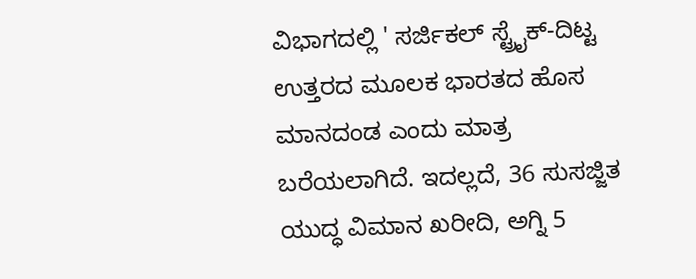ವಿಭಾಗದಲ್ಲಿ ' ಸರ್ಜಿಕಲ್ ಸ್ಟ್ರೈಕ್-ದಿಟ್ಟ ಉತ್ತರದ ಮೂಲಕ ಭಾರತದ ಹೊಸ ಮಾನದಂಡ ಎಂದು ಮಾತ್ರ ಬರೆಯಲಾಗಿದೆ. ಇದಲ್ಲದೆ, 36 ಸುಸಜ್ಜಿತ ಯುದ್ಧ ವಿಮಾನ ಖರೀದಿ, ಅಗ್ನಿ 5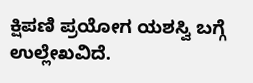ಕ್ಷಿಪಣಿ ಪ್ರಯೋಗ ಯಶಸ್ವಿ ಬಗ್ಗೆ ಉಲ್ಲೇಖವಿದೆ.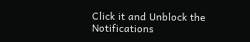Click it and Unblock the Notifications